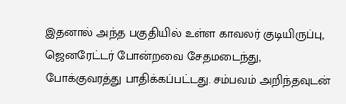இதனால் அந்த பகுதியில் உள்ள காவலர் குடியிருப்பு, ஜெனரேட்டர் போன்றவை சேதமடைந்து, போக்குவரத்து பாதிக்கப்பட்டது. சம்பவம் அறிந்தவுடன்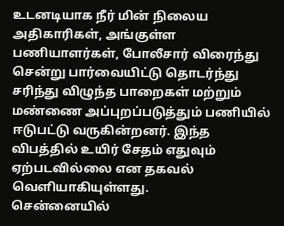உடனடியாக நீர் மின் நிலைய அதிகாரிகள், அங்குள்ள பணியாளர்கள், போலீசார் விரைந்து சென்று பார்வையிட்டு தொடர்ந்து சரிந்து விழுந்த பாறைகள் மற்றும் மண்ணை அப்புறப்படுத்தும் பணியில் ஈடுபட்டு வருகின்றனர். இந்த விபத்தில் உயிர் சேதம் எதுவும் ஏற்படவில்லை என தகவல் வெளியாகியுள்ளது.
சென்னையில்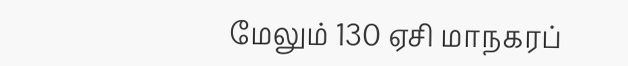மேலும் 130 ஏசி மாநகரப்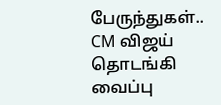பேருந்துகள்.. CM விஜய் தொடங்கி வைப்பு